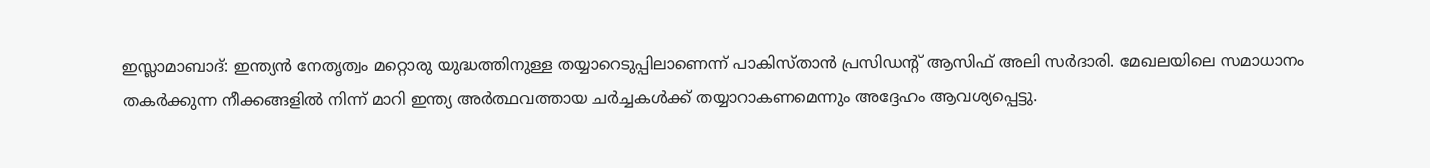ഇസ്ലാമാബാദ്: ഇന്ത്യൻ നേതൃത്വം മറ്റൊരു യുദ്ധത്തിനുള്ള തയ്യാറെടുപ്പിലാണെന്ന് പാകിസ്താൻ പ്രസിഡന്റ് ആസിഫ് അലി സർദാരി. മേഖലയിലെ സമാധാനം തകർക്കുന്ന നീക്കങ്ങളിൽ നിന്ന് മാറി ഇന്ത്യ അർത്ഥവത്തായ ചർച്ചകൾക്ക് തയ്യാറാകണമെന്നും അദ്ദേഹം ആവശ്യപ്പെട്ടു.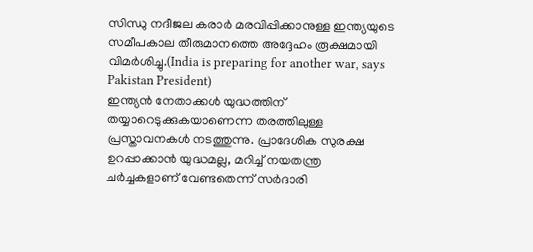സിന്ധു നദീജല കരാർ മരവിപ്പിക്കാനുള്ള ഇന്ത്യയുടെ സമീപകാല തീരുമാനത്തെ അദ്ദേഹം രൂക്ഷമായി വിമർശിച്ചു.(India is preparing for another war, says Pakistan President)
ഇന്ത്യൻ നേതാക്കൾ യുദ്ധത്തിന് തയ്യാറെടുക്കുകയാണെന്ന തരത്തിലുള്ള പ്രസ്താവനകൾ നടത്തുന്നു. പ്രാദേശിക സുരക്ഷ ഉറപ്പാക്കാൻ യുദ്ധമല്ല, മറിച്ച് നയതന്ത്ര ചർച്ചകളാണ് വേണ്ടതെന്ന് സർദാരി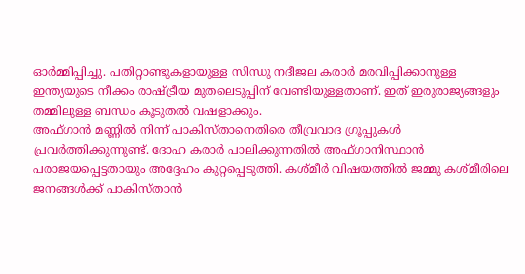ഓർമ്മിപ്പിച്ചു. പതിറ്റാണ്ടുകളായുള്ള സിന്ധു നദീജല കരാർ മരവിപ്പിക്കാനുള്ള ഇന്ത്യയുടെ നീക്കം രാഷ്ട്രീയ മുതലെടുപ്പിന് വേണ്ടിയുള്ളതാണ്. ഇത് ഇരുരാജ്യങ്ങളും തമ്മിലുള്ള ബന്ധം കൂടുതൽ വഷളാക്കും.
അഫ്ഗാൻ മണ്ണിൽ നിന്ന് പാകിസ്താനെതിരെ തീവ്രവാദ ഗ്രൂപ്പുകൾ പ്രവർത്തിക്കുന്നുണ്ട്. ദോഹ കരാർ പാലിക്കുന്നതിൽ അഫ്ഗാനിസ്ഥാൻ പരാജയപ്പെട്ടതായും അദ്ദേഹം കുറ്റപ്പെടുത്തി. കശ്മീർ വിഷയത്തിൽ ജമ്മു കശ്മീരിലെ ജനങ്ങൾക്ക് പാകിസ്താൻ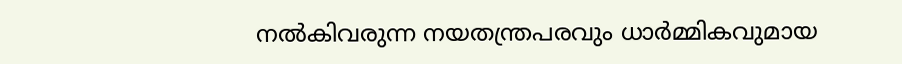നൽകിവരുന്ന നയതന്ത്രപരവും ധാർമ്മികവുമായ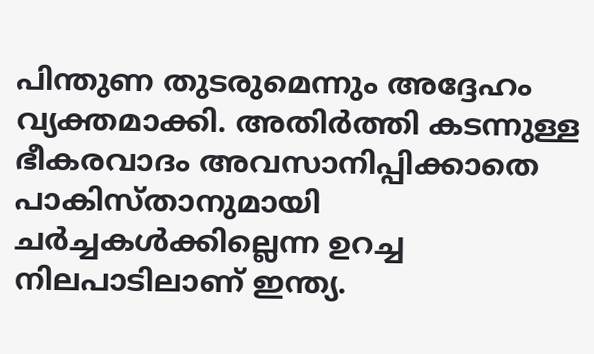പിന്തുണ തുടരുമെന്നും അദ്ദേഹം വ്യക്തമാക്കി. അതിർത്തി കടന്നുള്ള ഭീകരവാദം അവസാനിപ്പിക്കാതെ പാകിസ്താനുമായി ചർച്ചകൾക്കില്ലെന്ന ഉറച്ച നിലപാടിലാണ് ഇന്ത്യ.